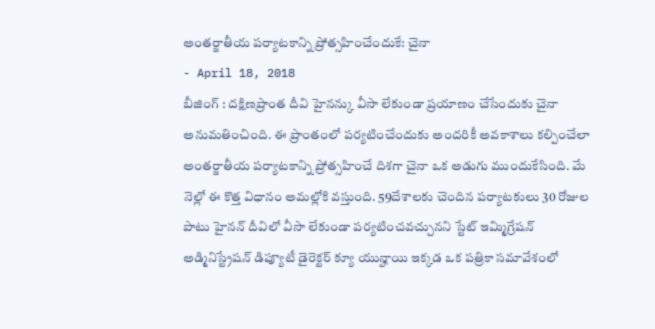అంతర్జాతీయ పర్యాటకాన్ని ప్రోత్సహించేందుకే: చైనా
- April 18, 2018
బీజింగ్ : దక్షిణప్రాంత దీవి హైనన్కు వీసా లేకుండా ప్రయాణం చేసేందుకు చైనా అనుమతించింది. ఈ ప్రాంతంలో పర్యటించేందుకు అందరికీ అవకాశాలు కల్పించేలా అంతర్జాతీయ పర్యాటకాన్ని ప్రోత్సహించే దిశగా చైనా ఒక అడుగు ముందుకేసింది. మే నెల్లో ఈ కొత్త విధానం అమల్లోకి వస్తుంది. 59దేశాలకు చెందిన పర్యాటకులు 30 రోజుల పాటు హైనన్ దీవిలో వీసా లేకుండా పర్యటించవచ్చునని స్టేట్ ఇమ్మిగ్రేషన్ అడ్మినిస్ట్రేషన్ డిప్యూటీ డైరెక్టర్ క్యూ యున్హాయి ఇక్కడ ఒక పత్రికా సమావేశంలో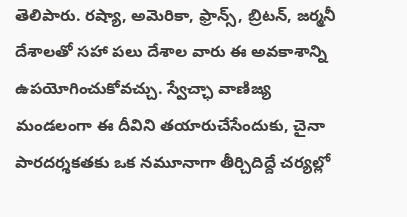తెలిపారు. రష్యా, అమెరికా, ఫ్రాన్స్, బ్రిటన్, జర్మనీ దేశాలతో సహా పలు దేశాల వారు ఈ అవకాశాన్ని ఉపయోగించుకోవచ్చు. స్వేచ్ఛా వాణిజ్య మండలంగా ఈ దీవిని తయారుచేసేందుకు, చైనా పారదర్శకతకు ఒక నమూనాగా తీర్చిదిద్దే చర్యల్లో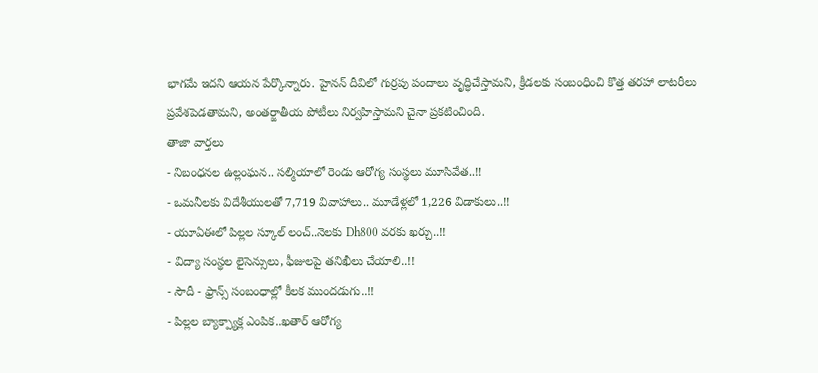భాగమే ఇదని ఆయన పేర్కొన్నారు. హైనన్ దీవిలో గుర్రపు పందాలు వృద్ధిచేస్తామని, క్రీడలకు సంబంధించి కొత్త తరహా లాటరీలు ప్రవేశపెడతామని, అంతర్జాతీయ పోటీలు నిర్వహిస్తామని చైనా ప్రకటించింది.
తాజా వార్తలు
- నిబంధనల ఉల్లంఘన.. సల్మియాలో రెండు ఆరోగ్య సంస్థలు మూసివేత..!!
- ఒమనీలకు విదేశీయులతో 7,719 వివాహాలు.. మూడేళ్లలో 1,226 విడాకులు..!!
- యూఏఈలో పిల్లల స్కూల్ లంచ్..నెలకు Dh800 వరకు ఖర్చు..!!
- విద్యా సంస్థల లైసెన్సులు, ఫీజులపై తనిఖీలు చేయాలి..!!
- సౌదీ - ఫ్రాన్స్ సంబంధాల్లో కీలక ముందడుగు..!!
- పిల్లల బ్యాక్ప్యాక్ల ఎంపిక..ఖతార్ ఆరోగ్య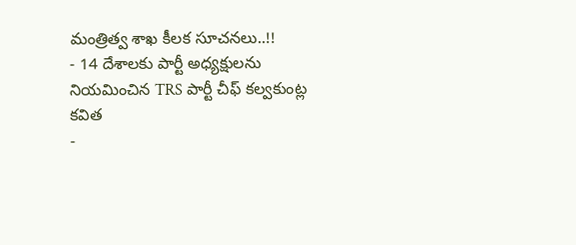మంత్రిత్వ శాఖ కీలక సూచనలు..!!
- 14 దేశాలకు పార్టీ అధ్యక్షులను నియమించిన TRS పార్టీ చీఫ్ కల్వకుంట్ల కవిత
-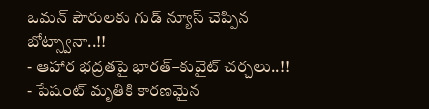ఒమన్ పౌరులకు గుడ్ న్యూస్ చెప్పిన బోట్స్వానా..!!
- ఆహార భద్రతపై భారత్–కువైట్ చర్చలు..!!
- పేషంట్ మృతికి కారణమైన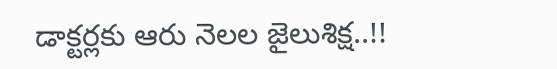డాక్టర్లకు ఆరు నెలల జైలుశిక్ష..!!